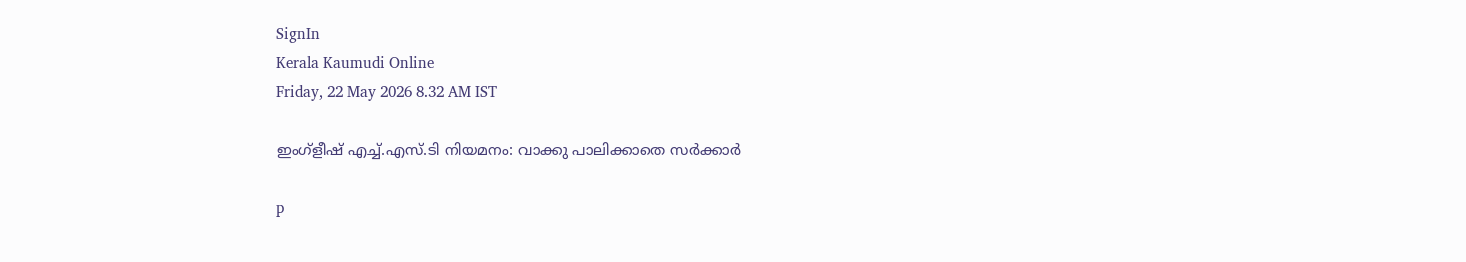SignIn
Kerala Kaumudi Online
Friday, 22 May 2026 8.32 AM IST

ഇംഗ്ളീഷ് എച്ച്.എസ്.ടി നിയമനം: വാക്കു പാലിക്കാതെ സർക്കാർ

p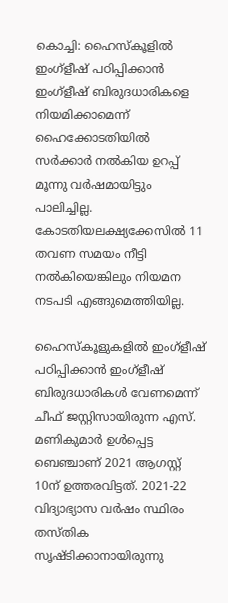കൊച്ചി: ഹൈസ്‌കൂളിൽ ഇംഗ്ളീഷ് പഠിപ്പിക്കാൻ ഇംഗ്ളീഷ് ബിരുദധാരികളെ നിയമിക്കാമെന്ന് ഹൈക്കോടതിയിൽ സർക്കാർ നൽകിയ ഉറപ്പ് മൂന്നു വർഷമായിട്ടും പാലിച്ചില്ല. കോടതിയലക്ഷ്യക്കേസിൽ 11 തവണ സമയം നീട്ടി നൽകിയെങ്കിലും നിയമന നടപടി എങ്ങുമെത്തിയില്ല.

ഹൈസ്‌കൂളുകളിൽ ഇംഗ്ളീഷ് പഠിപ്പിക്കാൻ ഇംഗ്ളീഷ് ബിരുദധാരികൾ വേണമെന്ന് ചീഫ് ജസ്റ്റിസായിരുന്ന എസ്. മണികുമാർ ഉൾപ്പെട്ട ബെഞ്ചാണ് 2021 ആഗസ്റ്റ് 10ന് ഉത്തരവിട്ടത്. 2021-22 വിദ്യാഭ്യാസ വർഷം സ്ഥിരം തസ്‌തിക സൃഷ്‌ടിക്കാനായിരുന്നു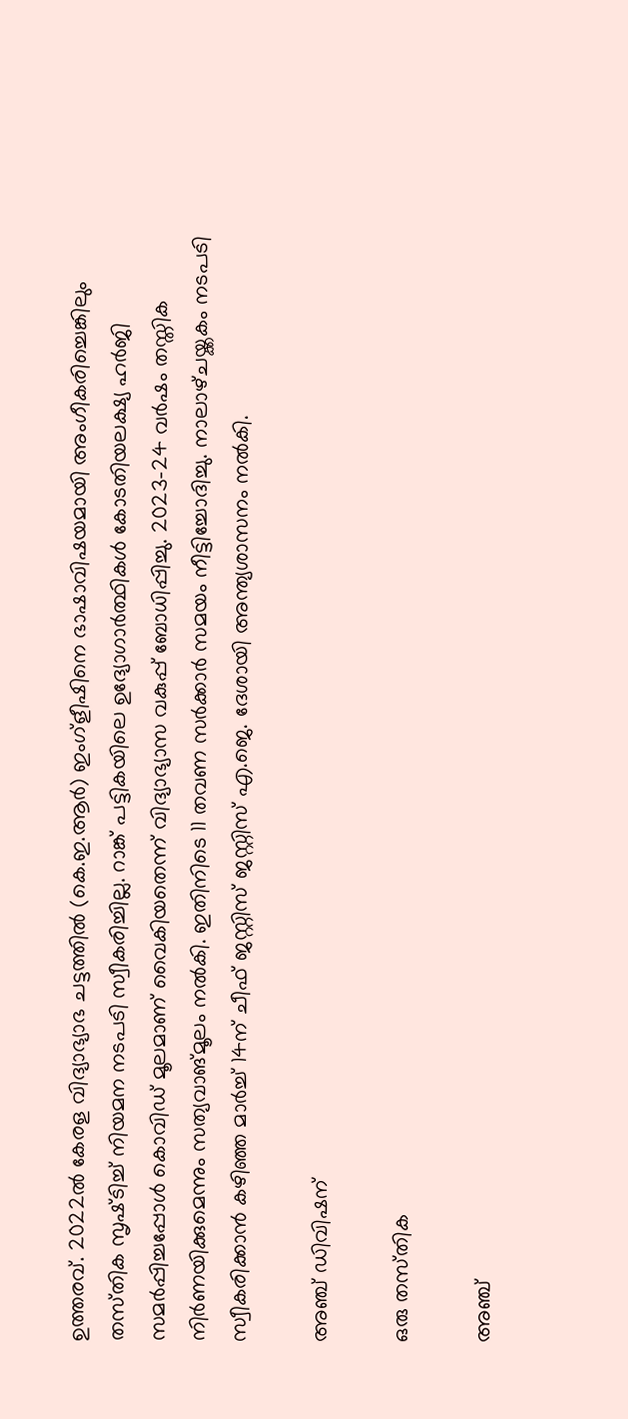ഉത്തരവ്. 2022ൽ കേരള വിദ്യാഭ്യാഭ ചട്ടത്തിൽ (കെ.ഇ.ആർ) ഇംഗ്ളീഷിനെ ഭാഷാവിഷയമായി അംഗീകരിച്ചെങ്കിലും തസ്‌തിക സൃഷ്‌ടിച്ച് നിയമന നടപടി സ്വീകരിച്ചില്ല. റാങ്ക് പട്ടികയിലെ ഉദ്യോഗാർത്ഥികൾ കോടതിയലക്ഷ്യ ഹർജി സമർപ്പിച്ചപ്പോൾ കൊവിഡ് മൂലമാണ് വൈകിയതെന്ന് വിദ്യാഭ്യാസ വകുപ്പ് ബോധിപ്പിച്ചു. 2023-24 വർഷം തസ്തിക നിർണയിക്കുമെന്നും സത്യവാങ്മൂലം നൽകി. ഇതിനിടെ 11 തവണ സർക്കാർ സമയം നീട്ടിച്ചോദിച്ചു. നാലാഴ്‌ചയ്ക്കകം നടപടി സ്വീകരിക്കാൻ കഴിഞ്ഞ മാർച്ച് 14ന് ചീഫ് ജസ്റ്റിസ് ജസ്റ്റിസ് എ.ജെ. ദേശായി അന്ത്യശാസനം നൽകി.

അഞ്ച് ഡിവിഷന്

ഒരു തസ്‌തിക

അഞ്ച്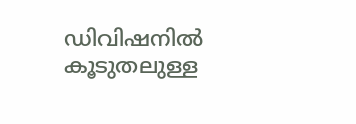ഡിവിഷനിൽ കൂടുതലുള്ള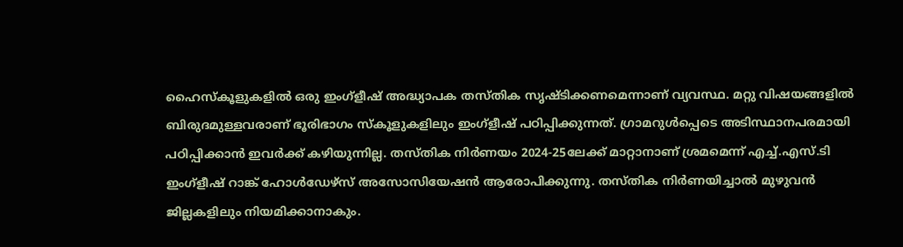ഹൈസ്‌കൂളുകളിൽ ഒരു ഇംഗ്ളീഷ് അദ്ധ്യാപക തസ്‌തിക സൃഷ്‌ടിക്കണമെന്നാണ് വ്യവസ്ഥ. മറ്റു വിഷയങ്ങളിൽ ബിരുദമുള്ളവരാണ് ഭൂരിഭാഗം സ്‌കൂളുകളിലും ഇംഗ്ളീഷ് പഠിപ്പിക്കുന്നത്. ഗ്രാമറുൾപ്പെടെ അടിസ്ഥാനപരമായി പഠിപ്പിക്കാൻ ഇവർക്ക് കഴിയുന്നില്ല. തസ്‌തിക നിർണയം 2024-25ലേക്ക് മാറ്റാനാണ് ശ്രമമെന്ന് എച്ച്.എസ്.ടി ഇംഗ്ളീഷ് റാങ്ക് ഹോൾഡേഴ്സ് അസോസിയേഷൻ ആരോപിക്കുന്നു. തസ്‌തിക നിർണയിച്ചാൽ മുഴുവൻ ജില്ലകളിലും നിയമിക്കാനാകും.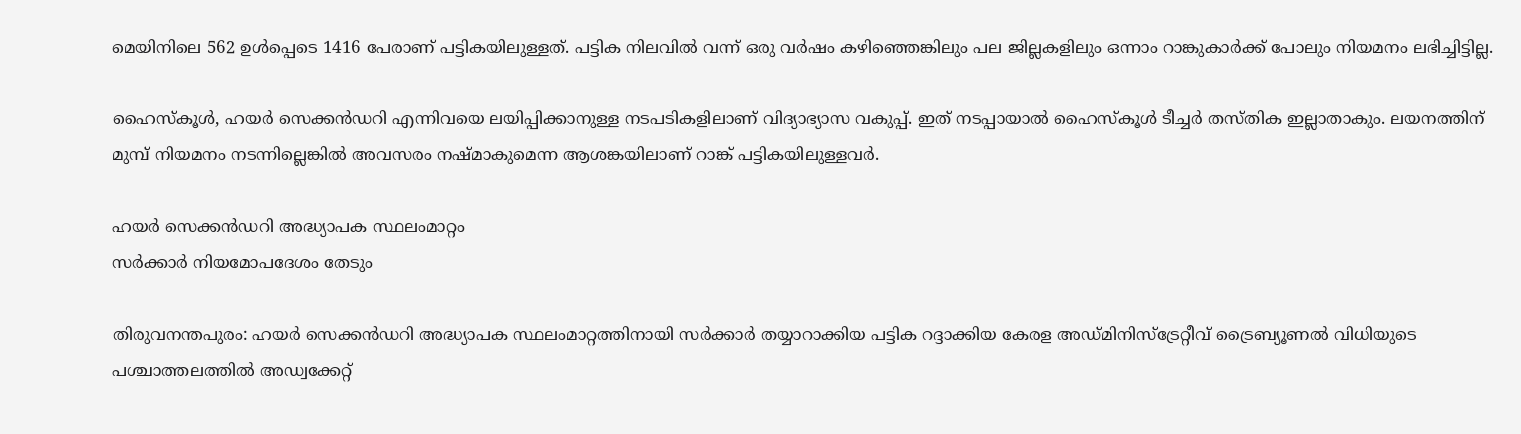മെയിനിലെ 562 ഉൾപ്പെടെ 1416 പേരാണ് പട്ടികയിലുള്ളത്. പട്ടിക നിലവിൽ വന്ന് ഒരു വർഷം കഴിഞ്ഞെങ്കിലും പല ജില്ലകളിലും ഒന്നാം റാങ്കുകാർക്ക് പോലും നിയമനം ലഭിച്ചിട്ടില്ല.

ഹൈസ്‌കൂൾ, ഹയർ സെക്കൻഡറി എന്നിവയെ ലയിപ്പിക്കാനുള്ള നടപടികളിലാണ് വിദ്യാഭ്യാസ വകുപ്പ്. ഇത് നടപ്പായാൽ ഹൈസ്‌കൂൾ ടീച്ചർ തസ്‌തിക ഇല്ലാതാകും. ലയനത്തിന് മുമ്പ് നിയമനം നടന്നില്ലെങ്കിൽ അവസരം നഷ്‌മാകുമെന്ന ആശങ്കയിലാണ് റാങ്ക് പട്ടികയിലുള്ളവർ.

ഹയർ സെക്കൻ‌ഡറി അദ്ധ്യാപക സ്ഥലംമാറ്റം
സർക്കാർ നിയമോപദേശം തേടും

തിരുവനന്തപുരം: ഹയർ സെക്കൻഡറി അദ്ധ്യാപക സ്ഥലംമാറ്റത്തിനായി സർക്കാർ തയ്യാറാക്കിയ പട്ടിക റദ്ദാക്കിയ കേരള അഡ്‌മിനിസ്ട്രേറ്റീവ് ട്രൈബ്യൂണൽ വിധിയുടെ പശ്ചാത്തലത്തിൽ അഡ്വക്കേറ്റ്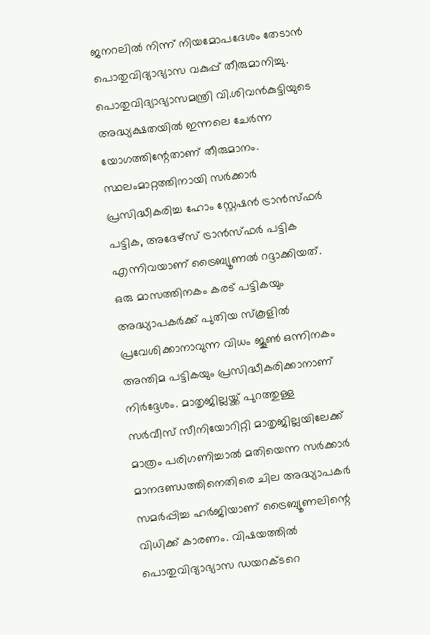ജനറലിൽ നിന്ന് നിയമോപദേശം തേടാൻ പൊതുവിദ്യാഭ്യാസ വകുപ്പ് തീരുമാനിച്ചു. പൊതുവിദ്യാഭ്യാസമന്ത്രി വി.ശിവൻകുട്ടിയുടെ അദ്ധ്യക്ഷതയിൽ ഇന്നലെ ചേർന്ന യോഗത്തിന്റേതാണ് തീരുമാനം. സ്ഥലംമാറ്റത്തിനായി സർക്കാർ പ്രസിദ്ധീകരിച്ച ഹോം സ്റ്റേഷൻ ട്രാൻസ്‌ഫർ പട്ടിക, അദേഴ്സ് ട്രാൻസ്ഫർ പട്ടിക എന്നിവയാണ് ട്രൈബ്യൂണൽ റദ്ദാക്കിയത്. ഒരു മാസത്തിനകം കരട് പട്ടികയും അദ്ധ്യാപകർക്ക് പുതിയ സ്കൂളിൽ പ്രവേശിക്കാനാവുന്ന വിധം ജൂൺ ഒന്നിനകം അന്തിമ പട്ടികയും പ്രസിദ്ധീകരിക്കാനാണ് നിർദ്ദേശം. മാതൃജില്ലയ്ക്ക് പുറത്തുള്ള സർവീസ് സീനിയോറിറ്റി മാതൃജില്ലയിലേക്ക് മാത്രം പരിഗണിച്ചാൽ മതിയെന്ന സർക്കാർ മാനദണ്ഡത്തിനെതിരെ ചില അദ്ധ്യാപകർ സമർപ്പിച്ച ഹർജിയാണ് ട്രൈബ്യൂണലിന്റെ വിധിക്ക് കാരണം. വിഷയത്തിൽ പൊതുവിദ്യാഭ്യാസ ഡയറക്ടറെ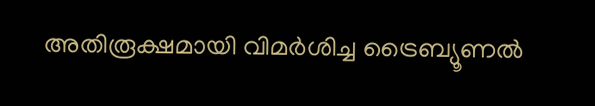അതിരൂക്ഷമായി വിമർശിച്ച ട്രൈബ്യൂണൽ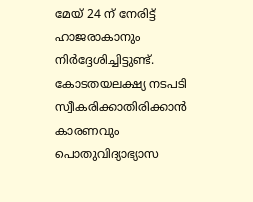മേയ് 24 ന് നേരിട്ട് ഹാജരാകാനും നിർദ്ദേശിച്ചിട്ടുണ്ട്. കോടതയലക്ഷ്യ നടപടി സ്വീകരിക്കാതിരിക്കാൻ കാരണവും പൊതുവിദ്യാഭ്യാസ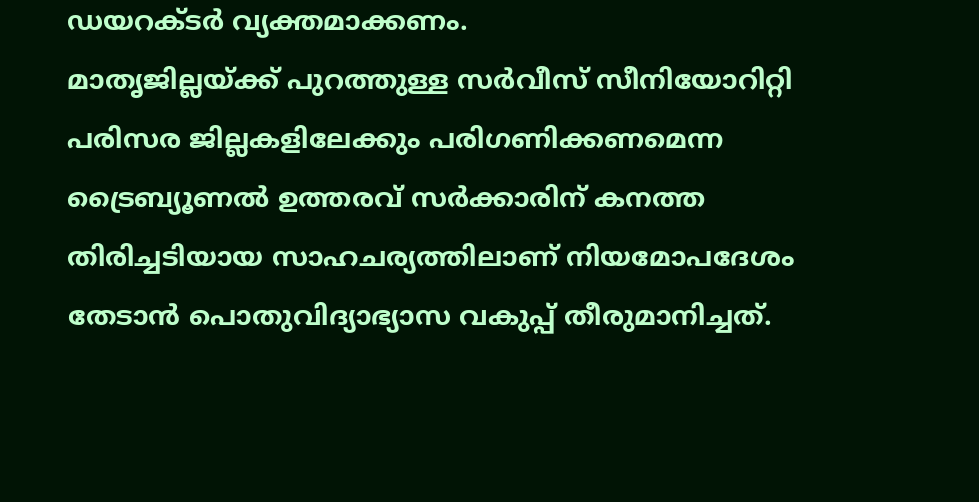ഡയറക്ടർ വ്യക്തമാക്കണം.
മാതൃജില്ലയ്ക്ക് പുറത്തുള്ള സർവീസ് സീനിയോറിറ്റി പരിസര ജില്ലകളിലേക്കും പരിഗണിക്കണമെന്ന ട്രൈബ്യൂണൽ ഉത്തരവ് സർക്കാരിന് കനത്ത തിരിച്ചടിയായ സാഹചര്യത്തിലാണ് നിയമോപദേശം തേടാൻ പൊതുവിദ്യാഭ്യാസ വകുപ്പ് തീരുമാനിച്ചത്.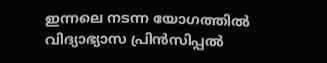ഇന്നലെ നടന്ന യോഗത്തിൽ വിദ്യാഭ്യാസ പ്രിൻസിപ്പൽ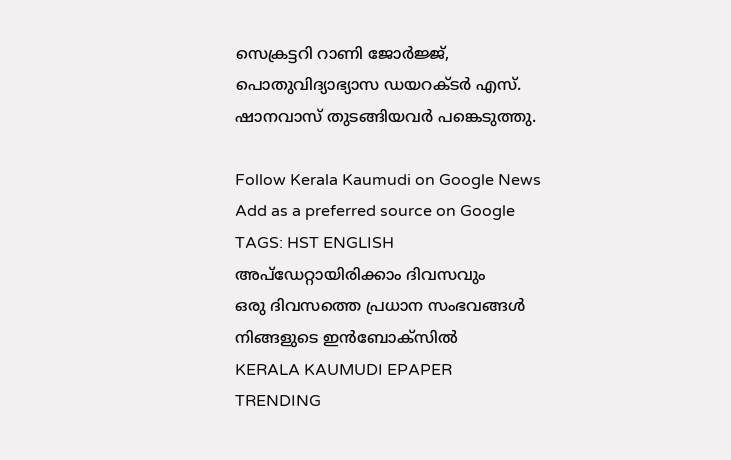സെക്രട്ടറി റാണി ജോർജ്ജ്, പൊതുവിദ്യാഭ്യാസ ഡയറക്ടർ എസ്. ഷാനവാസ് തുടങ്ങിയവർ പങ്കെടുത്തു.

Follow Kerala Kaumudi on Google News Add as a preferred source on Google
TAGS: HST ENGLISH
അപ്ഡേറ്റായിരിക്കാം ദിവസവും
ഒരു ദിവസത്തെ പ്രധാന സംഭവങ്ങൾ നിങ്ങളുടെ ഇൻബോക്സിൽ
KERALA KAUMUDI EPAPER
TRENDING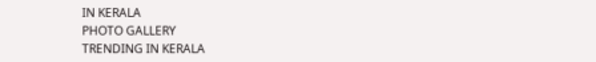IN KERALA
PHOTO GALLERY
TRENDING IN KERALA